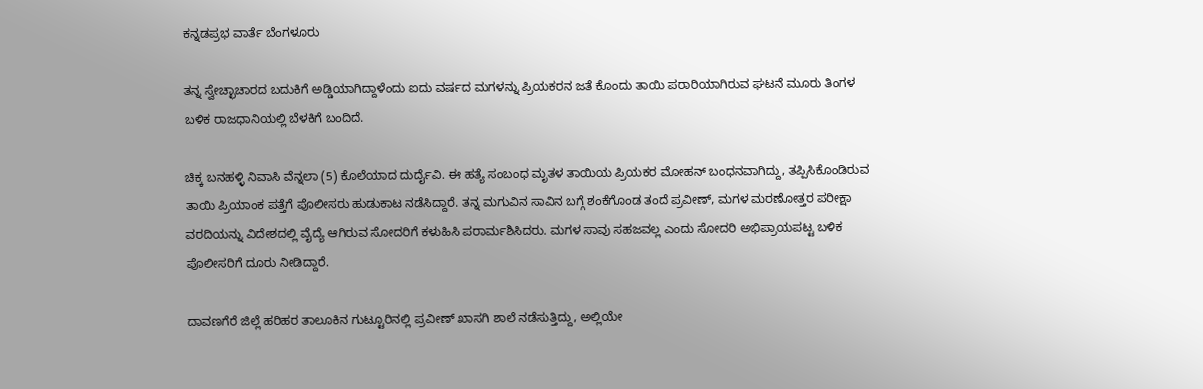ಕನ್ನಡಪ್ರಭ ವಾರ್ತೆ ಬೆಂಗಳೂರು

ತನ್ನ ಸ್ವೇಚ್ಛಾಚಾರದ ಬದುಕಿಗೆ ಅಡ್ಡಿಯಾಗಿದ್ದಾಳೆಂದು ಐದು ವರ್ಷದ ಮಗಳನ್ನು ಪ್ರಿಯಕರನ ಜತೆ ಕೊಂದು ತಾಯಿ ಪರಾರಿಯಾಗಿರುವ ಘಟನೆ ಮೂರು ತಿಂಗಳ ಬಳಿಕ ರಾಜಧಾನಿಯಲ್ಲಿ ಬೆಳಕಿಗೆ ಬಂದಿದೆ.

ಚಿಕ್ಕ ಬನಹಳ್ಳಿ ನಿವಾಸಿ ವೆನ್ನಲಾ (5) ಕೊಲೆಯಾದ ದುರ್ದೈವಿ. ಈ ಹತ್ಯೆ ಸಂಬಂಧ ಮೃತಳ ತಾಯಿಯ ಪ್ರಿಯಕರ ಮೋಹನ್‌ ಬಂಧನವಾಗಿದ್ದು, ತಪ್ಪಿಸಿಕೊಂಡಿರುವ ತಾಯಿ ಪ್ರಿಯಾಂಕ ಪತ್ತೆಗೆ ಪೊಲೀಸರು ಹುಡುಕಾಟ ನಡೆಸಿದ್ದಾರೆ. ತನ್ನ ಮಗುವಿನ ಸಾವಿನ ಬಗ್ಗೆ ಶಂಕೆಗೊಂಡ ತಂದೆ ಪ್ರವೀಣ್, ಮಗಳ ಮರಣೋತ್ತರ ಪರೀಕ್ಷಾ ವರದಿಯನ್ನು ವಿದೇಶದಲ್ಲಿ ವೈದ್ಯೆ ಆಗಿರುವ ಸೋದರಿಗೆ ಕಳುಹಿಸಿ ಪರಾರ್ಮಶಿಸಿದರು. ಮಗಳ ಸಾವು ಸಹಜವಲ್ಲ ಎಂದು ಸೋದರಿ ಅಭಿಪ್ರಾಯಪಟ್ಟ ಬಳಿಕ ಪೊಲೀಸರಿಗೆ ದೂರು ನೀಡಿದ್ದಾರೆ.

ದಾವಣಗೆರೆ ಜಿಲ್ಲೆ ಹರಿಹರ ತಾಲೂಕಿನ ಗುಟ್ಟೂರಿನಲ್ಲಿ ಪ್ರವೀಣ್ ಖಾಸಗಿ ಶಾಲೆ ನಡೆಸುತ್ತಿದ್ದು, ಅಲ್ಲಿಯೇ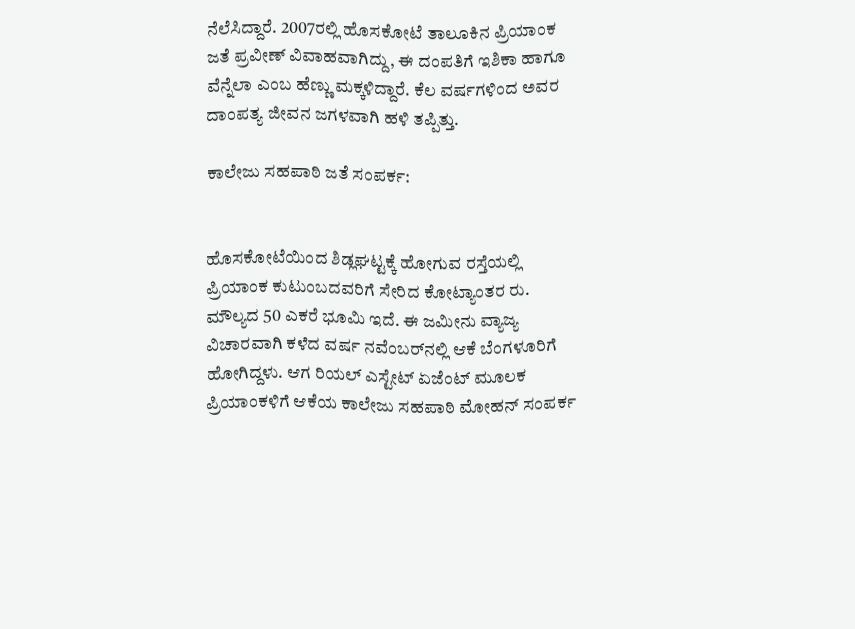ನೆಲೆಸಿದ್ದಾರೆ. 2007ರಲ್ಲಿ ಹೊಸಕೋಟೆ ತಾಲೂಕಿನ ಪ್ರಿಯಾಂಕ ಜತೆ ಪ್ರವೀಣ್ ವಿವಾಹವಾಗಿದ್ದು, ಈ ದಂಪತಿಗೆ ಇಶಿಕಾ ಹಾಗೂ ವೆನ್ನೆಲಾ ಎಂಬ ಹೆಣ್ಣು ಮಕ್ಕಳಿದ್ದಾರೆ. ಕೆಲ ವರ್ಷಗಳಿಂದ ಅವರ ದಾಂಪತ್ಯ ಜೀವನ ಜಗಳವಾಗಿ ಹಳಿ ತಪ್ಪಿತ್ತು.

ಕಾಲೇಜು ಸಹಪಾಠಿ ಜತೆ ಸಂಪರ್ಕ:


ಹೊಸಕೋಟೆಯಿಂದ ಶಿಡ್ಲಘಟ್ಟಕ್ಕೆ ಹೋಗುವ ರಸ್ತೆಯಲ್ಲಿ ಪ್ರಿಯಾಂಕ ಕುಟುಂಬದವರಿಗೆ ಸೇರಿದ ಕೋಟ್ಯಾಂತರ ರು. ಮೌಲ್ಯದ 50 ಎಕರೆ ಭೂಮಿ ಇದೆ. ಈ ಜಮೀನು ವ್ಯಾಜ್ಯ ವಿಚಾರವಾಗಿ ಕಳೆದ ವರ್ಷ ನವೆಂಬರ್‌ನಲ್ಲಿ ಆಕೆ ಬೆಂಗಳೂರಿಗೆ ಹೋಗಿದ್ದಳು. ಆಗ ರಿಯಲ್ ಎಸ್ಟೇಟ್ ಏಜೆಂಟ್ ಮೂಲಕ ಪ್ರಿಯಾಂಕಳಿಗೆ ಆಕೆಯ ಕಾಲೇಜು ಸಹಪಾಠಿ ಮೋಹನ್ ಸಂಪರ್ಕ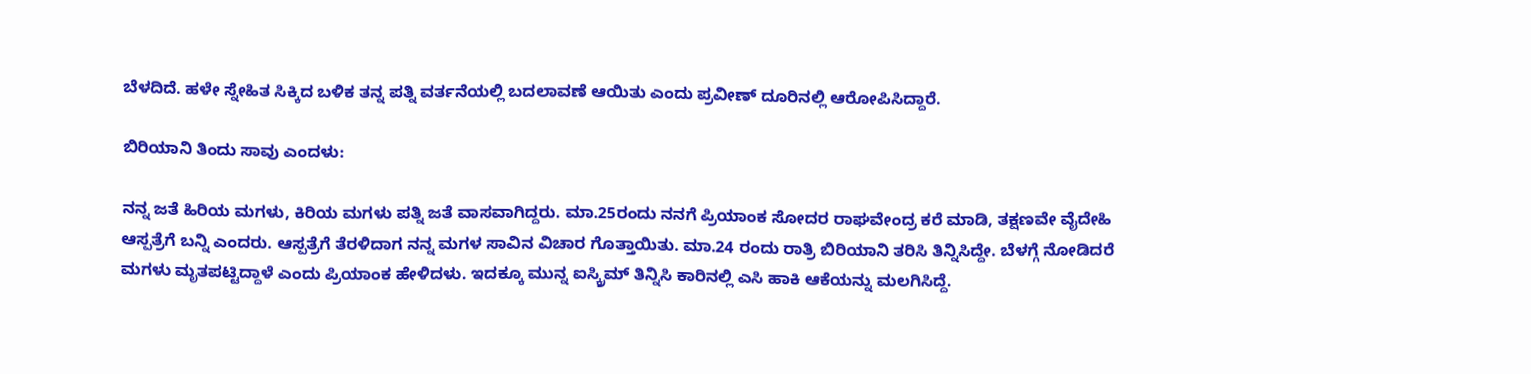ಬೆಳದಿದೆ. ಹಳೇ ಸ್ನೇಹಿತ ಸಿಕ್ಕಿದ ಬಳಿಕ ತನ್ನ ಪತ್ನಿ ವರ್ತನೆಯಲ್ಲಿ ಬದಲಾವಣೆ ಆಯಿತು ಎಂದು ಪ್ರವೀಣ್ ದೂರಿನಲ್ಲಿ ಆರೋಪಿಸಿದ್ದಾರೆ.

ಬಿರಿಯಾನಿ ತಿಂದು ಸಾವು ಎಂದಳು:

ನನ್ನ ಜತೆ ಹಿರಿಯ ಮಗಳು, ಕಿರಿಯ ಮಗಳು ಪತ್ನಿ ಜತೆ ವಾಸವಾಗಿದ್ದರು. ಮಾ.25ರಂದು ನನಗೆ ಪ್ರಿಯಾಂಕ ಸೋದರ ರಾಘವೇಂದ್ರ ಕರೆ ಮಾಡಿ, ತಕ್ಷಣವೇ ವೈದೇಹಿ ಆಸ್ಪತ್ರೆಗೆ ಬನ್ನಿ ಎಂದರು. ಆಸ್ಪತ್ರೆಗೆ ತೆರಳಿದಾಗ ನನ್ನ ಮಗಳ ಸಾವಿನ ವಿಚಾರ ಗೊತ್ತಾಯಿತು. ಮಾ.24 ರಂದು ರಾತ್ರಿ ಬಿರಿಯಾನಿ ತರಿಸಿ ತಿನ್ನಿಸಿದ್ದೇ. ಬೆಳಗ್ಗೆ ನೋಡಿದರೆ ಮಗಳು ಮೃತಪಟ್ಟಿದ್ದಾಳೆ ಎಂದು ಪ್ರಿಯಾಂಕ ಹೇಳಿದಳು. ಇದಕ್ಕೂ ಮುನ್ನ ಐಸ್ಕ್ರಿಮ್‌ ತಿನ್ನಿಸಿ ಕಾರಿನಲ್ಲಿ ಎಸಿ ಹಾಕಿ ಆಕೆಯನ್ನು ಮಲಗಿಸಿದ್ದೆ.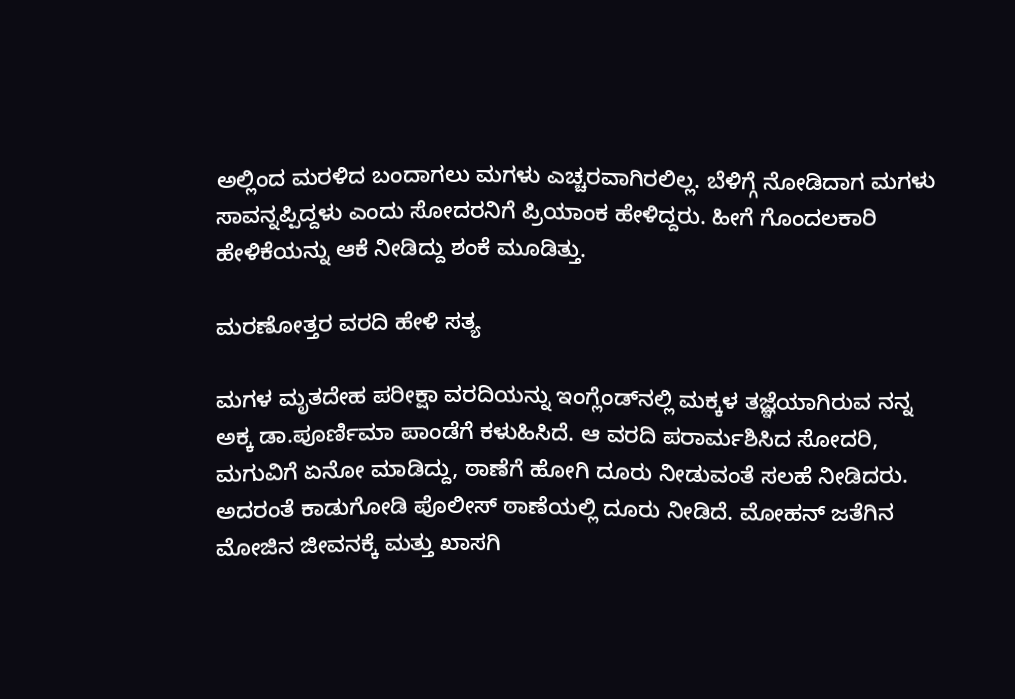ಅಲ್ಲಿಂದ ಮರಳಿದ ಬಂದಾಗಲು ಮಗಳು ಎಚ್ಚರವಾಗಿರಲಿಲ್ಲ. ಬೆಳಿಗ್ಗೆ ನೋಡಿದಾಗ ಮಗಳು ಸಾವನ್ನಪ್ಪಿದ್ದಳು ಎಂದು ಸೋದರನಿಗೆ ಪ್ರಿಯಾಂಕ ಹೇಳಿದ್ದರು. ಹೀಗೆ ಗೊಂದಲಕಾರಿ ಹೇಳಿಕೆಯನ್ನು ಆಕೆ ನೀಡಿದ್ದು ಶಂಕೆ ಮೂಡಿತ್ತು.

ಮರಣೋತ್ತರ ವರದಿ ಹೇಳಿ ಸತ್ಯ

ಮಗಳ ಮೃತದೇಹ ಪರೀಕ್ಷಾ ವರದಿಯನ್ನು ಇಂಗ್ಲೆಂಡ್‌ನಲ್ಲಿ ಮಕ್ಕಳ ತಜ್ಞೆಯಾಗಿರುವ ನನ್ನ ಅಕ್ಕ ಡಾ.ಪೂರ್ಣಿಮಾ ಪಾಂಡೆಗೆ ಕಳುಹಿಸಿದೆ. ಆ ವರದಿ ಪರಾರ್ಮಶಿಸಿದ ಸೋದರಿ, ಮಗುವಿಗೆ ಏನೋ ಮಾಡಿದ್ದು, ಠಾಣೆಗೆ ಹೋಗಿ ದೂರು ನೀಡುವಂತೆ ಸಲಹೆ ನೀಡಿದರು. ಅದರಂತೆ ಕಾಡುಗೋಡಿ ಪೊಲೀಸ್ ಠಾಣೆಯಲ್ಲಿ ದೂರು ನೀಡಿದೆ. ಮೋಹನ್ ಜತೆಗಿನ ಮೋಜಿನ ಜೀವನಕ್ಕೆ ಮತ್ತು ಖಾಸಗಿ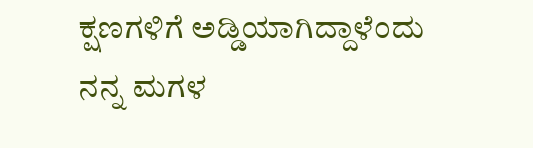ಕ್ಷಣಗಳಿಗೆ ಅಡ್ಡಿಯಾಗಿದ್ದಾಳೆಂದು ನನ್ನ ಮಗಳ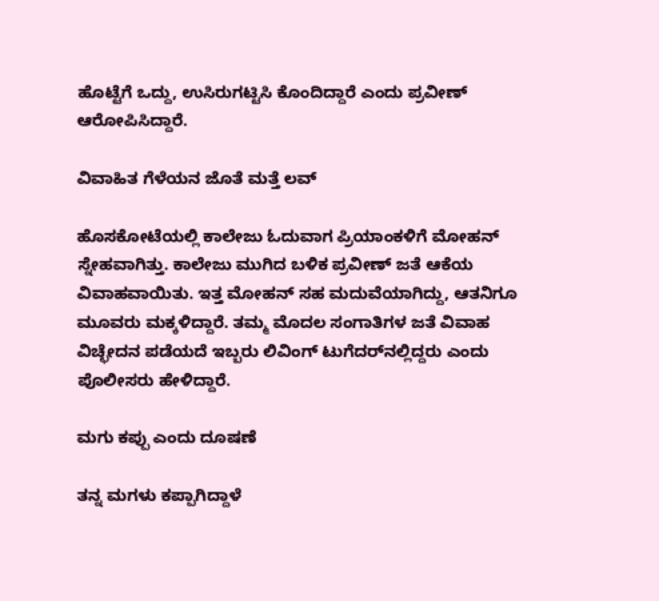ಹೊಟ್ಟೆಗೆ ಒದ್ದು, ಉಸಿರುಗಟ್ಟಿಸಿ ಕೊಂದಿದ್ದಾರೆ ಎಂದು ಪ್ರವೀಣ್ ಆರೋಪಿಸಿದ್ದಾರೆ.

ವಿವಾಹಿತ ಗೆಳೆಯನ ಜೊತೆ ಮತ್ತೆ ಲವ್‌

ಹೊಸಕೋಟೆಯಲ್ಲಿ ಕಾಲೇಜು ಓದುವಾಗ ಪ್ರಿಯಾಂಕಳಿಗೆ ಮೋಹನ್ ಸ್ನೇಹವಾಗಿತ್ತು. ಕಾಲೇಜು ಮುಗಿದ ಬಳಿಕ ಪ್ರವೀಣ್ ಜತೆ ಆಕೆಯ ವಿವಾಹವಾಯಿತು. ಇತ್ತ ಮೋಹನ್‌ ಸಹ ಮದುವೆಯಾಗಿದ್ದು, ಆತನಿಗೂ ಮೂವರು ಮಕ್ಕಳಿದ್ದಾರೆ. ತಮ್ಮ ಮೊದಲ ಸಂಗಾತಿಗಳ ಜತೆ ವಿವಾಹ ವಿಚ್ಛೇದನ ಪಡೆಯದೆ ಇಬ್ಬರು ಲಿವಿಂಗ್ ಟುಗೆದರ್‌ನಲ್ಲಿದ್ದರು ಎಂದು ಪೊಲೀಸರು ಹೇಳಿದ್ದಾರೆ.

ಮಗು ಕಪ್ಪು ಎಂದು ದೂಷಣೆ

ತನ್ನ ಮಗಳು ಕಪ್ಪಾಗಿದ್ದಾಳೆ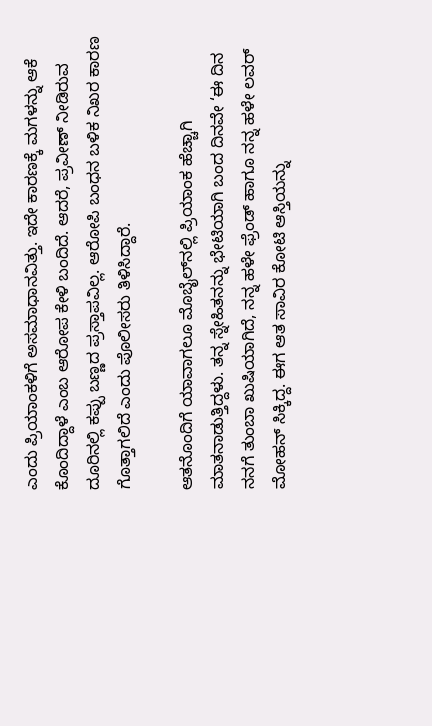ಎಂದು ಪ್ರಿಯಾಂಕಳಿಗೆ ಅಸಮಾಧಾನವಿತ್ತು. ಇದೇ ಕಾರಣಕ್ಕೆ ಮಗಳನ್ನು ಆಕೆ ಕೊಂದಿದ್ದಾಳೆ ಎಂಬ ಆರೋಪ ಕೇಳಿ ಬಂದಿದೆ. ಆದರೆ, ಪ್ರವೀಣ್ ನೀಡಿರುವ ದೂರಿನಲ್ಲಿ ಕಪ್ಪು ಬಣ್ಣದ ಪ್ರಸ್ತಾಪವಿಲ್ಲ. ಆರೋಪಿ ಬಂಧನ ಬಳಿಕ ನಿಖರ ಕಾರಣ ಗೊತ್ತಾಗಲಿದೆ ಎಂದು ಪೊಲೀಸರು ತಿಳಿಸಿದ್ದಾರೆ.

ಆತನೊಂದಿಗೆ ಯಾವಾಗಲೂ ಮೊಬೈಲ್‌ನಲ್ಲಿ ಪ್ರಿಯಾಂಕ ಹೆಚ್ಚಾಗಿ ಮಾತನಾಡುತ್ತಿದ್ದಳು. ತನ್ನ ಸ್ನೇಹಿತನನ್ನು ಭೇಟಿಯಾಗಿ ಬಂದ ದಿನವೇ ‘ಈ ದಿನ ನನಗೆ ತುಂಬಾ ಖುಷಿಯಾಗಿದೆ, ನನ್ನ ಹಳೇ ಫ್ರೆಂಡ್ ಹಾಗೂ ನನ್ನ ಹಳೇ ಲವರ್ ಮೋಹನ್ ಸಿಕ್ಕಿದ್ದ. ಈಗ ಆತ ಸಾವಿರ ಕೋಟಿ ಆಸ್ತಿಯನ್ನು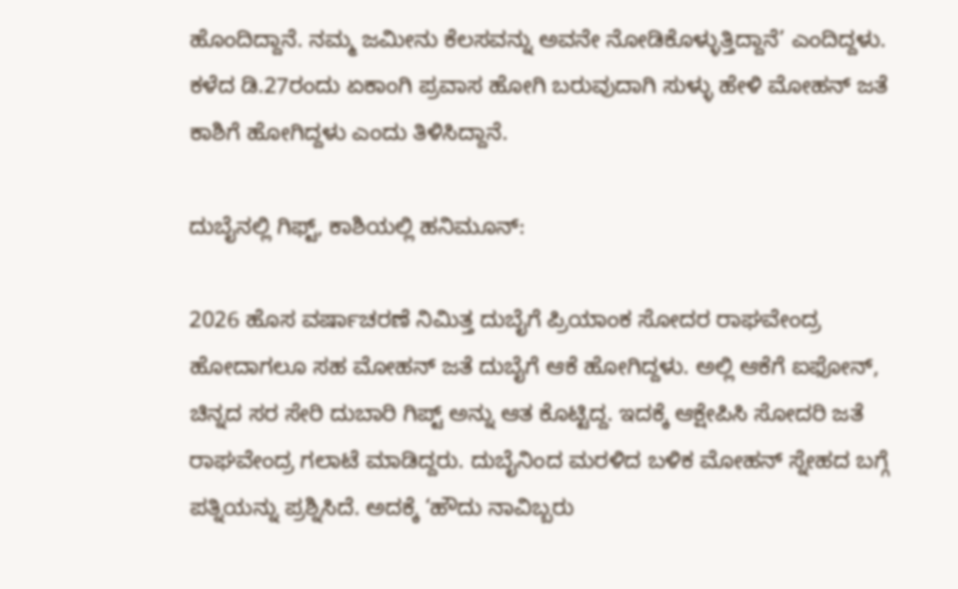ಹೊಂದಿದ್ದಾನೆ. ನಮ್ಮ ಜಮೀನು ಕೆಲಸವನ್ನು ಅವನೇ ನೋಡಿಕೊಳ್ಳುತ್ತಿದ್ದಾನೆ’ ಎಂದಿದ್ದಳು. ಕಳೆದ ಡಿ.27ರಂದು ಏಕಾಂಗಿ ಪ್ರವಾಸ ಹೋಗಿ ಬರುವುದಾಗಿ ಸುಳ್ಳು ಹೇಳಿ ಮೋಹನ್ ಜತೆ ಕಾಶಿಗೆ ಹೋಗಿದ್ದಳು ಎಂದು ತಿಳಿಸಿದ್ದಾನೆ.

ದುಬೈನಲ್ಲಿ ಗಿಫ್ಟ್‌, ಕಾಶಿಯಲ್ಲಿ ಹನಿಮೂನ್‌:

2026 ಹೊಸ ವರ್ಷಾಚರಣೆ ನಿಮಿತ್ತ ದುಬೈಗೆ ಪ್ರಿಯಾಂಕ ಸೋದರ ರಾಘವೇಂದ್ರ ಹೋದಾಗಲೂ ಸಹ ಮೋಹನ್ ಜತೆ ದುಬೈಗೆ ಆಕೆ ಹೋಗಿದ್ದಳು. ಅಲ್ಲಿ ಆಕೆಗೆ ಐಫೋನ್, ಚಿನ್ನದ ಸರ ಸೇರಿ ದುಬಾರಿ ಗಿಪ್ಟ್ ಅನ್ನು ಆತ ಕೊಟ್ಟಿದ್ದ. ಇದಕ್ಕೆ ಆಕ್ಷೇಪಿಸಿ ಸೋದರಿ ಜತೆ ರಾಘವೇಂದ್ರ ಗಲಾಟೆ ಮಾಡಿದ್ದರು. ದುಬೈನಿಂದ ಮರಳಿದ ಬಳಿಕ ಮೋಹನ್ ಸ್ನೇಹದ ಬಗ್ಗೆ ಪತ್ನಿಯನ್ನು ಪ್ರಶ್ನಿಸಿದೆ. ಅದಕ್ಕೆ ‘ಹೌದು ನಾವಿಬ್ಬರು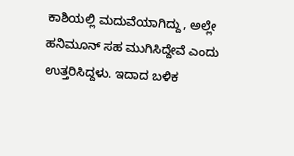ಕಾಶಿಯಲ್ಲಿ ಮದುವೆಯಾಗಿದ್ದು, ಅಲ್ಲೇ ಹನಿಮೂನ್ ಸಹ ಮುಗಿಸಿದ್ದೇವೆ ಎಂದು ಉತ್ತರಿಸಿದ್ದಳು. ಇದಾದ ಬಳಿಕ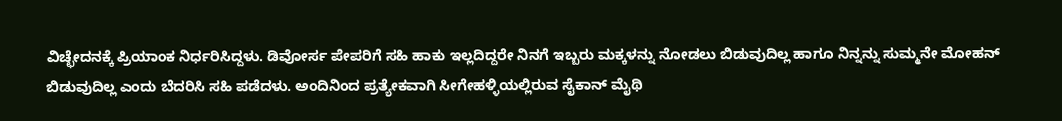ವಿಚ್ಛೇದನಕ್ಕೆ ಪ್ರಿಯಾಂಕ ನಿರ್ಧರಿಸಿದ್ದಳು. ಡಿವೋರ್ಸ ಪೇಪರಿಗೆ ಸಹಿ ಹಾಕು ಇಲ್ಲದಿದ್ದರೇ ನಿನಗೆ ಇಬ್ಬರು ಮಕ್ಕಳನ್ನು ನೋಡಲು ಬಿಡುವುದಿಲ್ಲ ಹಾಗೂ ನಿನ್ನನ್ನು ಸುಮ್ಮನೇ ಮೋಹನ್ ಬಿಡುವುದಿಲ್ಲ ಎಂದು ಬೆದರಿಸಿ ಸಹಿ ಪಡೆದಳು. ಅಂದಿನಿಂದ ಪ್ರತ್ಯೇಕವಾಗಿ ಸೀಗೇಹಳ್ಳಿಯಲ್ಲಿರುವ ಸೈಕಾನ್ ಮೈಥಿ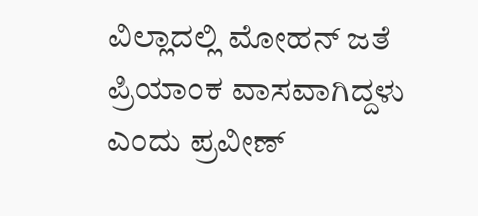ವಿಲ್ಲಾದಲ್ಲಿ ಮೋಹನ್ ಜತೆ ಪ್ರಿಯಾಂಕ ವಾಸವಾಗಿದ್ದಳು ಎಂದು ಪ್ರವೀಣ್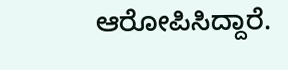ಆರೋಪಿಸಿದ್ದಾರೆ.